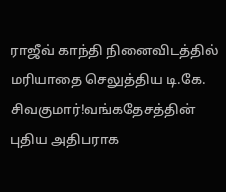ராஜீவ் காந்தி நினைவிடத்தில் மரியாதை செலுத்திய டி.கே. சிவகுமார்!வங்கதேசத்தின் புதிய அதிபராக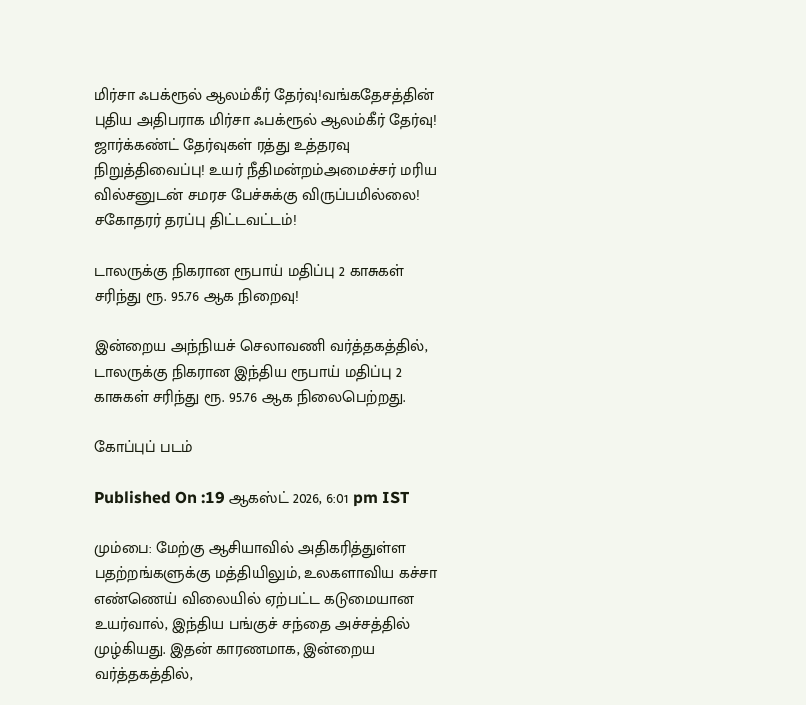மிர்சா ஃபக்ரூல் ஆலம்கீர் தேர்வு!வங்கதேசத்தின் புதிய அதிபராக மிர்சா ஃபக்ரூல் ஆலம்கீர் தேர்வு! ஜார்க்கண்ட் தேர்வுகள் ரத்து உத்தரவு நிறுத்திவைப்பு! உயர் நீதிமன்றம்அமைச்சர் மரிய வில்சனுடன் சமரச பேச்சுக்கு விருப்பமில்லை! சகோதரர் தரப்பு திட்டவட்டம்!

டாலருக்கு நிகரான ரூபாய் மதிப்பு 2 காசுகள் சரிந்து ரூ. 95.76 ஆக நிறைவு!

இன்றைய அந்நியச் செலாவணி வர்த்தகத்தில், டாலருக்கு நிகரான இந்திய ரூபாய் மதிப்பு 2 காசுகள் சரிந்து ரூ. 95.76 ஆக நிலைபெற்றது.

கோப்புப் படம்

Published On :19 ஆகஸ்ட் 2026, 6:01 pm IST

மும்பை: மேற்கு ஆசியாவில் அதிகரித்துள்ள பதற்றங்களுக்கு மத்தியிலும், உலகளாவிய கச்சா எண்ணெய் விலையில் ஏற்பட்ட கடுமையான உயர்வால், இந்திய பங்குச் சந்தை அச்சத்தில் முழ்கியது. இதன் காரணமாக, இன்றைய வர்த்தகத்தில்,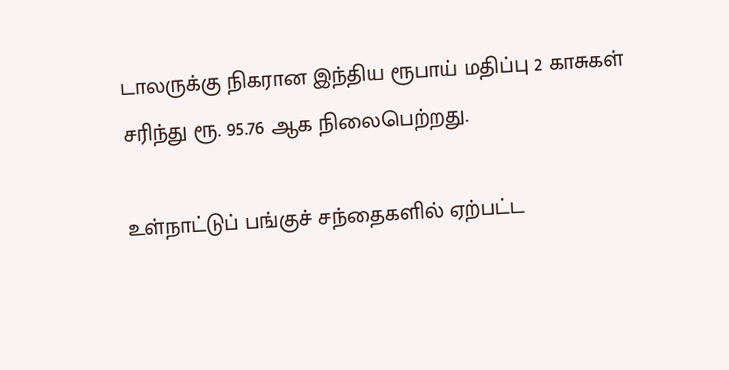டாலருக்கு நிகரான இந்திய ரூபாய் மதிப்பு 2 காசுகள் சரிந்து ரூ. 95.76 ஆக நிலைபெற்றது.

உள்நாட்டுப் பங்குச் சந்தைகளில் ஏற்பட்ட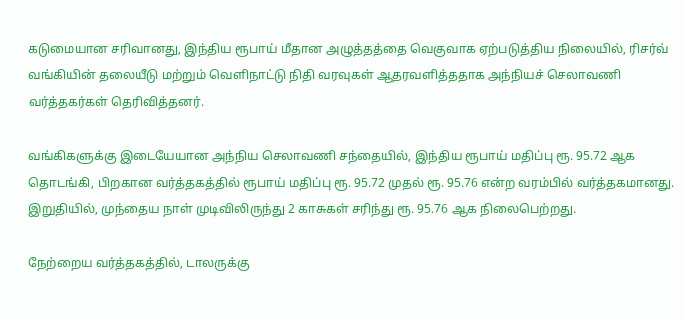கடுமையான சரிவானது, இந்திய ரூபாய் மீதான அழுத்தத்தை வெகுவாக ஏற்படுத்திய நிலையில், ரிசர்வ் வங்கியின் தலையீடு மற்றும் வெளிநாட்டு நிதி வரவுகள் ஆதரவளித்ததாக அந்நியச் செலாவணி வர்த்தகர்கள் தெரிவித்தனர்.

வங்கிகளுக்கு இடையேயான அந்நிய செலாவணி சந்தையில், இந்திய ரூபாய் மதிப்பு ரூ. 95.72 ஆக தொடங்கி, பிறகான வர்த்தகத்தில் ரூபாய் மதிப்பு ரூ. 95.72 முதல் ரூ. 95.76 என்ற வரம்பில் வர்த்தகமானது. இறுதியில், முந்தைய நாள் முடிவிலிருந்து 2 காசுகள் சரிந்து ரூ. 95.76 ஆக நிலைபெற்றது.

நேற்றைய வர்த்தகத்தில், டாலருக்கு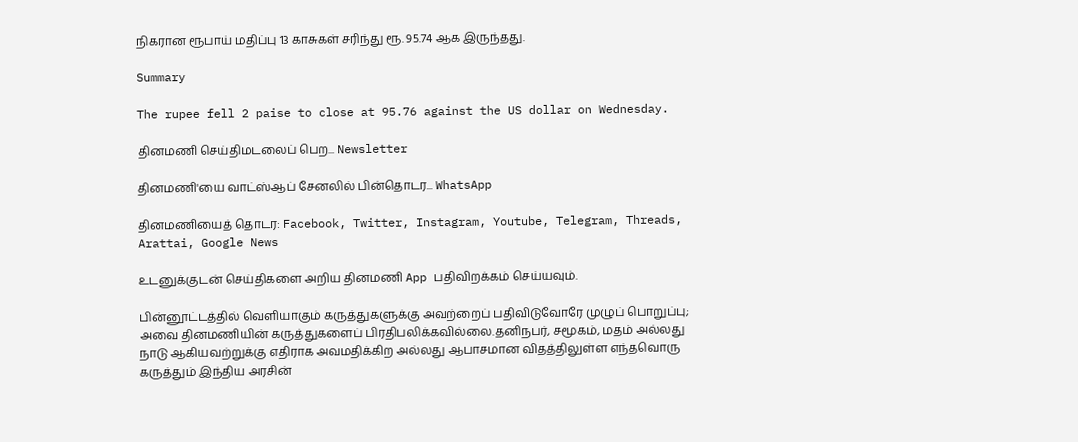நிகரான ரூபாய் மதிப்பு 13 காசுகள் சரிந்து ரூ. 95.74 ஆக இருந்தது.

Summary

The rupee fell 2 paise to close at 95.76 against the US dollar on Wednesday.

தினமணி செய்திமடலைப் பெற... Newsletter

தினமணி'யை வாட்ஸ்ஆப் சேனலில் பின்தொடர... WhatsApp

தினமணியைத் தொடர: Facebook, Twitter, Instagram, Youtube, Telegram, Threads, Arattai, Google News

உடனுக்குடன் செய்திகளை அறிய தினமணி App பதிவிறக்கம் செய்யவும்.

பின்னூட்டத்தில் வெளியாகும் கருத்துகளுக்கு அவற்றைப் பதிவிடுவோரே முழுப் பொறுப்பு; அவை தினமணியின் கருத்துகளைப் பிரதிபலிக்கவில்லை.தனிநபர், சமூகம், மதம் அல்லது நாடு ஆகியவற்றுக்கு எதிராக அவமதிக்கிற அல்லது ஆபாசமான விதத்திலுள்ள எந்தவொரு கருத்தும் இந்திய அரசின்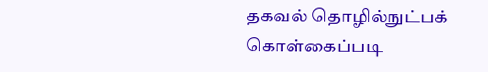தகவல் தொழில்நுட்பக் கொள்கைப்படி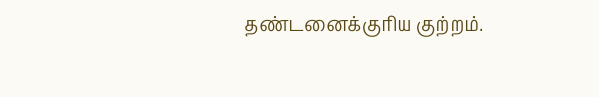தண்டனைக்குரிய குற்றம்.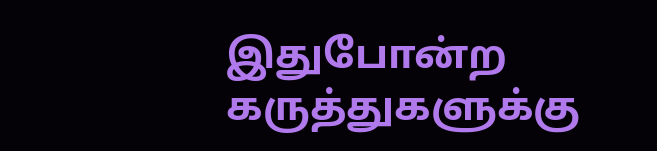இதுபோன்ற கருத்துகளுக்கு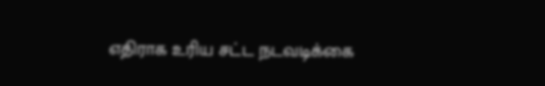எதிராக உரிய சட்ட நடவடிக்கை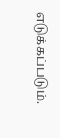எடுக்கப்படும்.